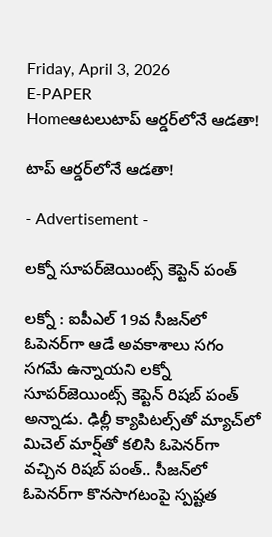Friday, April 3, 2026
E-PAPER
Homeఆటలుటాప్‌ ఆర్డర్‌లోనే ఆడతా!

టాప్‌ ఆర్డర్‌లోనే ఆడతా!

- Advertisement -

లక్నో సూపర్‌జెయింట్స్‌ కెప్టెన్‌ పంత్‌

లక్నో : ఐపీఎల్‌ 19వ సీజన్‌లో ఓపెనర్‌గా ఆడే అవకాశాలు సగం సగమే ఉన్నాయని లక్నో సూపర్‌జెయింట్స్‌ కెప్టెన్‌ రిషబ్‌ పంత్‌ అన్నాడు. ఢిల్లీ క్యాపిటల్స్‌తో మ్యాచ్‌లో మిచెల్‌ మార్ష్‌తో కలిసి ఓపెనర్‌గా వచ్చిన రిషబ్‌ పంత్‌.. సీజన్‌లో ఓపెనర్‌గా కొనసాగటంపై స్పష్టత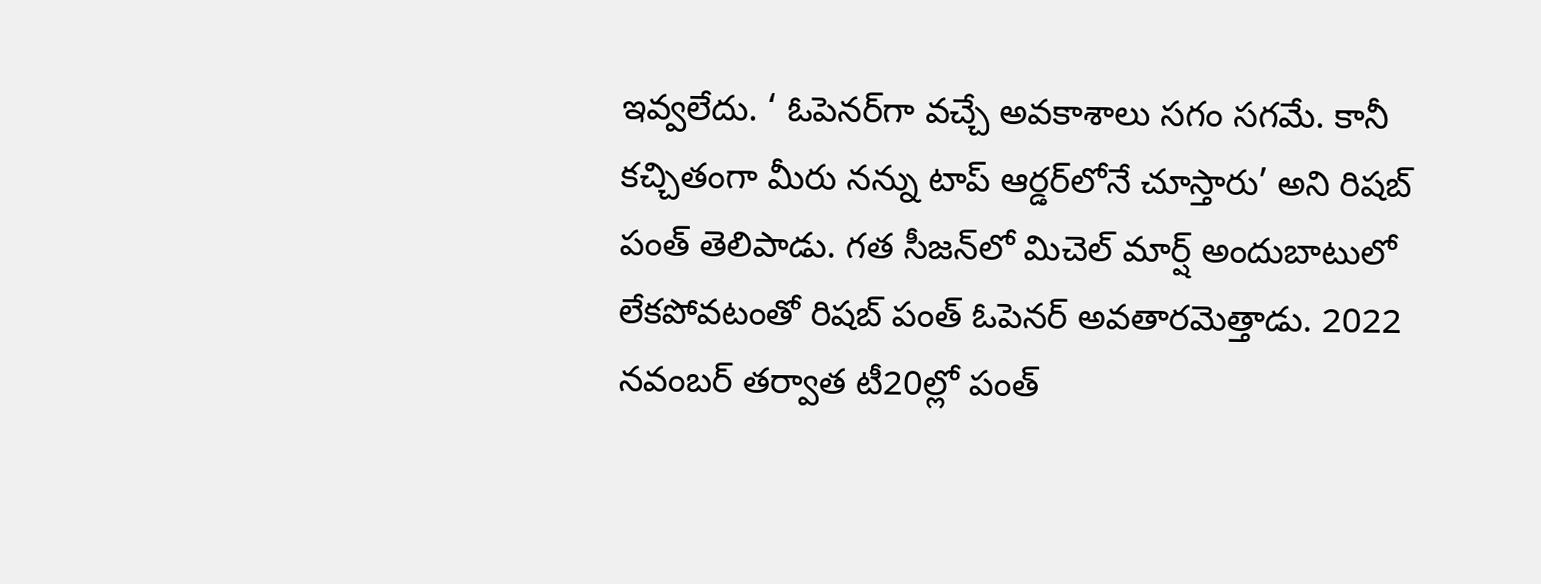ఇవ్వలేదు. ‘ ఓపెనర్‌గా వచ్చే అవకాశాలు సగం సగమే. కానీ కచ్చితంగా మీరు నన్ను టాప్‌ ఆర్డర్‌లోనే చూస్తారు’ అని రిషబ్‌ పంత్‌ తెలిపాడు. గత సీజన్‌లో మిచెల్‌ మార్ష్‌ అందుబాటులో లేకపోవటంతో రిషబ్‌ పంత్‌ ఓపెనర్‌ అవతారమెత్తాడు. 2022 నవంబర్‌ తర్వాత టీ20ల్లో పంత్‌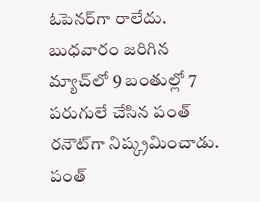ఓపెనర్‌గా రాలేదు. బుధవారం జరిగిన మ్యాచ్‌లో 9 బంతుల్లో 7 పరుగులే చేసిన పంత్‌ రనౌట్‌గా నిష్క్రమించాడు. పంత్‌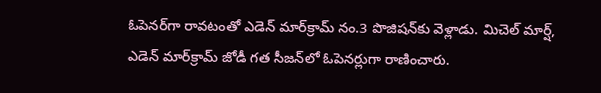ఓపెనర్‌గా రావటంతో ఎడెన్‌ మార్‌క్రామ్‌ నం.3 పొజిషన్‌కు వెళ్లాడు. మిచెల్‌ మార్ష్‌, ఎడెన్‌ మార్‌క్రామ్‌ జోడీ గత సీజన్‌లో ఓపెనర్లుగా రాణించారు.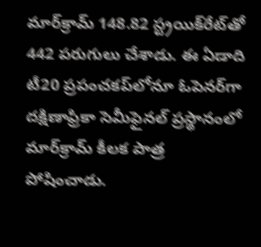మార్‌క్రామ్‌ 148.82 స్ట్రయిక్‌రేట్‌తో 442 పరుగులు చేశాడు. ఈ ఏడాది టీ20 ప్రపంచకప్‌లోనూ ఓపెనర్‌గా దక్షిణాఫ్రికా సెమీఫైనల్‌ ప్రస్థానంలో మార్‌క్రామ్‌ కీలక పాత్ర పోషించాడు.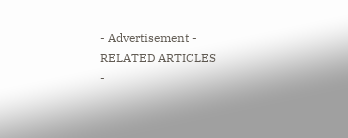- Advertisement -
RELATED ARTICLES
-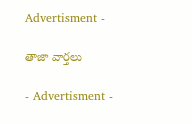Advertisment -

తాజా వార్తలు

- Advertisment -